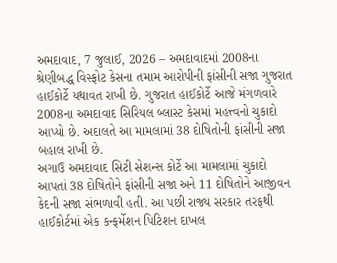અમદાવાદ, 7 જુલાઈ, 2026 – અમદાવાદમાં 2008ના શ્રેણીબદ્ધ વિસ્ફોટ કેસના તમામ આરોપીની ફાંસીની સજા ગુજરાત હાઈકોર્ટે યથાવત રાખી છે. ગુજરાત હાઈકોર્ટે આજે મંગળવારે 2008ના અમદાવાદ સિરિયલ બ્લાસ્ટ કેસમાં મહત્ત્વનો ચુકાદો આપ્યો છે. અદાલતે આ મામલામાં 38 દોષિતોની ફાંસીની સજા બહાલ રાખી છે.
અગાઉ અમદાવાદ સિટી સેશન્સ કોર્ટે આ મામલામાં ચુકાદો આપતાં 38 દોષિતોને ફાંસીની સજા અને 11 દોષિતોને આજીવન કેદની સજા સંભળાવી હતી. આ પછી રાજ્ય સરકાર તરફથી હાઈકોર્ટમાં એક કન્ફર્મેશન પિટિશન દાખલ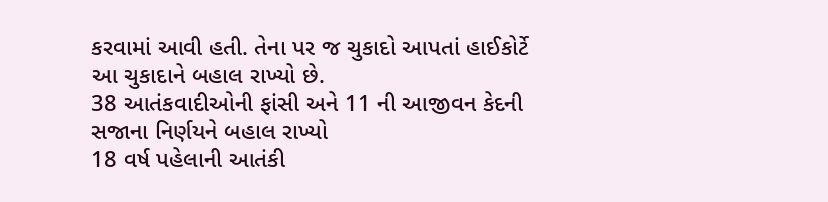કરવામાં આવી હતી. તેના પર જ ચુકાદો આપતાં હાઈકોર્ટે આ ચુકાદાને બહાલ રાખ્યો છે.
38 આતંકવાદીઓની ફાંસી અને 11 ની આજીવન કેદની સજાના નિર્ણયને બહાલ રાખ્યો
18 વર્ષ પહેલાની આતંકી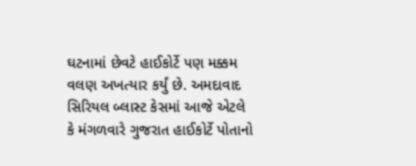ઘટનામાં છેવટે હાઈકોર્ટે પણ મક્કમ વલણ અખત્યાર કર્યું છે. અમદાવાદ સિરિયલ બ્લાસ્ટ કેસમાં આજે એટલે કે મંગળવારે ગુજરાત હાઈકોર્ટે પોતાનો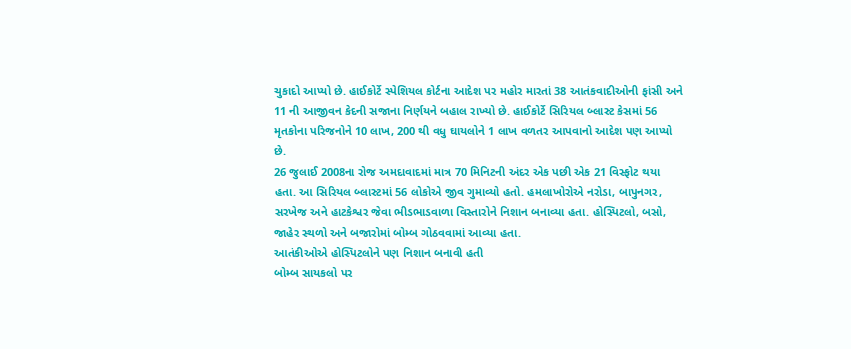ચુકાદો આપ્યો છે. હાઈકોર્ટે સ્પેશિયલ કોર્ટના આદેશ પર મહોર મારતાં 38 આતંકવાદીઓની ફાંસી અને 11 ની આજીવન કેદની સજાના નિર્ણયને બહાલ રાખ્યો છે. હાઈકોર્ટે સિરિયલ બ્લાસ્ટ કેસમાં 56 મૃતકોના પરિજનોને 10 લાખ, 200 થી વધુ ઘાયલોને 1 લાખ વળતર આપવાનો આદેશ પણ આપ્યો છે.
26 જુલાઈ 2008ના રોજ અમદાવાદમાં માત્ર 70 મિનિટની અંદર એક પછી એક 21 વિસ્ફોટ થયા હતા. આ સિરિયલ બ્લાસ્ટમાં 56 લોકોએ જીવ ગુમાવ્યો હતો. હમલાખોરોએ નરોડા, બાપુનગર, સરખેજ અને હાટકેશ્વર જેવા ભીડભાડવાળા વિસ્તારોને નિશાન બનાવ્યા હતા. હોસ્પિટલો, બસો, જાહેર સ્થળો અને બજારોમાં બોમ્બ ગોઠવવામાં આવ્યા હતા.
આતંકીઓએ હોસ્પિટલોને પણ નિશાન બનાવી હતી
બોમ્બ સાયકલો પર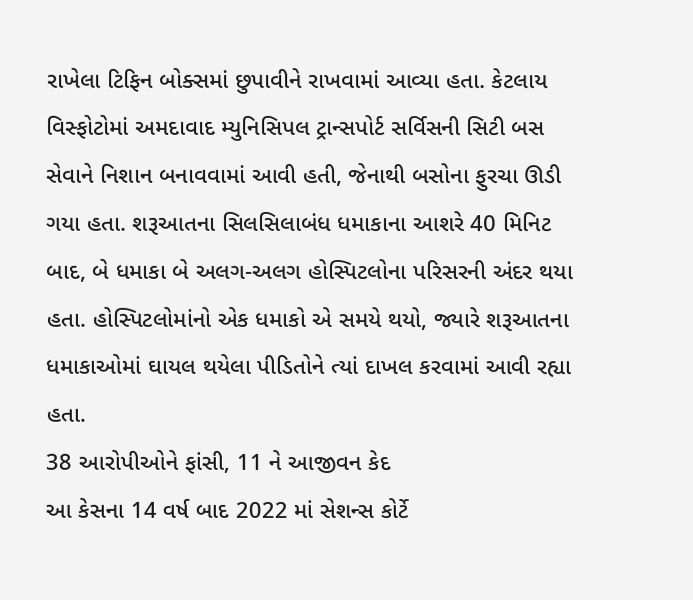રાખેલા ટિફિન બોક્સમાં છુપાવીને રાખવામાં આવ્યા હતા. કેટલાય વિસ્ફોટોમાં અમદાવાદ મ્યુનિસિપલ ટ્રાન્સપોર્ટ સર્વિસની સિટી બસ સેવાને નિશાન બનાવવામાં આવી હતી, જેનાથી બસોના ફુરચા ઊડી ગયા હતા. શરૂઆતના સિલસિલાબંધ ધમાકાના આશરે 40 મિનિટ બાદ, બે ધમાકા બે અલગ-અલગ હોસ્પિટલોના પરિસરની અંદર થયા હતા. હોસ્પિટલોમાંનો એક ધમાકો એ સમયે થયો, જ્યારે શરૂઆતના ધમાકાઓમાં ઘાયલ થયેલા પીડિતોને ત્યાં દાખલ કરવામાં આવી રહ્યા હતા.
38 આરોપીઓને ફાંસી, 11 ને આજીવન કેદ
આ કેસના 14 વર્ષ બાદ 2022 માં સેશન્સ કોર્ટે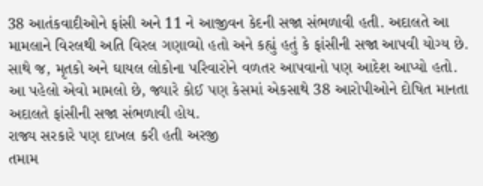38 આતંકવાદીઓને ફાંસી અને 11 ને આજીવન કેદની સજા સંભળાવી હતી. અદાલતે આ મામલાને વિરલથી અતિ વિરલ ગણાવ્યો હતો અને કહ્યું હતું કે ફાંસીની સજા આપવી યોગ્ય છે. સાથે જ, મૃતકો અને ઘાયલ લોકોના પરિવારોને વળતર આપવાનો પણ આદેશ આપ્યો હતો. આ પહેલો એવો મામલો છે, જ્યારે કોઈ પણ કેસમાં એકસાથે 38 આરોપીઓને દોષિત માનતા અદાલતે ફાંસીની સજા સંભળાવી હોય.
રાજ્ય સરકારે પણ દાખલ કરી હતી અરજી
તમામ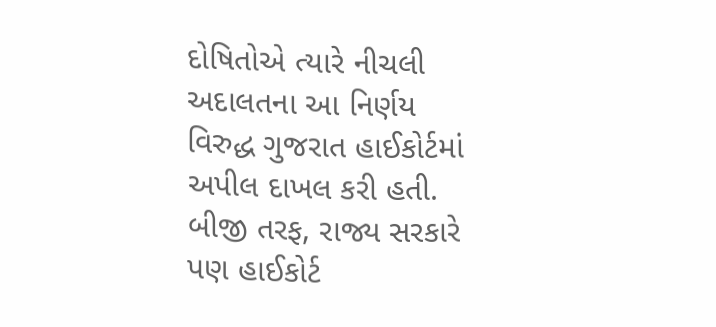દોષિતોએ ત્યારે નીચલી અદાલતના આ નિર્ણય વિરુદ્ધ ગુજરાત હાઈકોર્ટમાં અપીલ દાખલ કરી હતી. બીજી તરફ, રાજ્ય સરકારે પણ હાઈકોર્ટ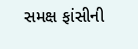સમક્ષ ફાંસીની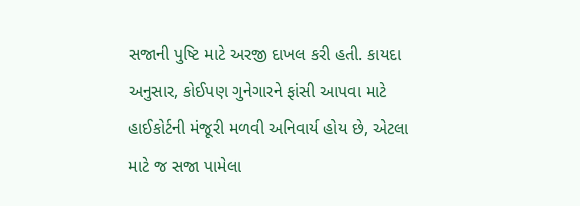સજાની પુષ્ટિ માટે અરજી દાખલ કરી હતી. કાયદા અનુસાર, કોઈપણ ગુનેગારને ફાંસી આપવા માટે હાઈકોર્ટની મંજૂરી મળવી અનિવાર્ય હોય છે, એટલા માટે જ સજા પામેલા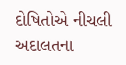દોષિતોએ નીચલી અદાલતના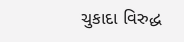ચુકાદા વિરુદ્ધ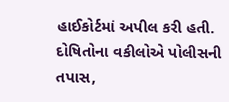હાઈકોર્ટમાં અપીલ કરી હતી. દોષિતોના વકીલોએ પોલીસની તપાસ,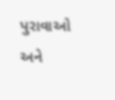પુરાવાઓ અને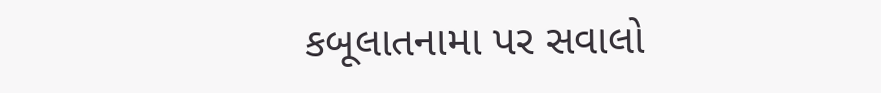કબૂલાતનામા પર સવાલો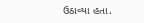ઉઠાવ્યા હતા.